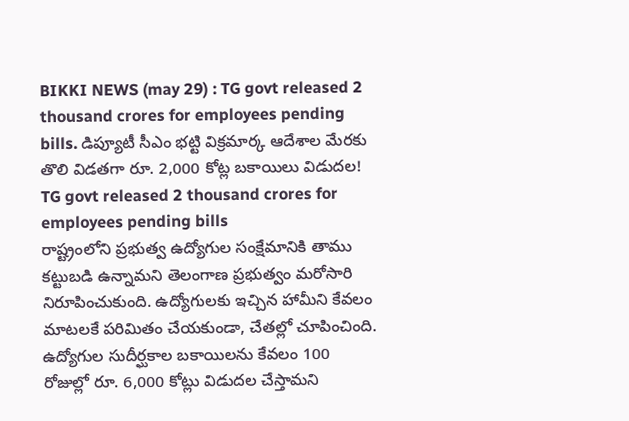BIKKI NEWS (may 29) : TG govt released 2 thousand crores for employees pending bills. డిప్యూటీ సీఎం భట్టి విక్రమార్క ఆదేశాల మేరకు తొలి విడతగా రూ. 2,000 కోట్ల బకాయిలు విడుదల!
TG govt released 2 thousand crores for employees pending bills
రాష్ట్రంలోని ప్రభుత్వ ఉద్యోగుల సంక్షేమానికి తాము కట్టుబడి ఉన్నామని తెలంగాణ ప్రభుత్వం మరోసారి నిరూపించుకుంది. ఉద్యోగులకు ఇచ్చిన హామీని కేవలం మాటలకే పరిమితం చేయకుండా, చేతల్లో చూపించింది. ఉద్యోగుల సుదీర్ఘకాల బకాయిలను కేవలం 100 రోజుల్లో రూ. 6,000 కోట్లు విడుదల చేస్తామని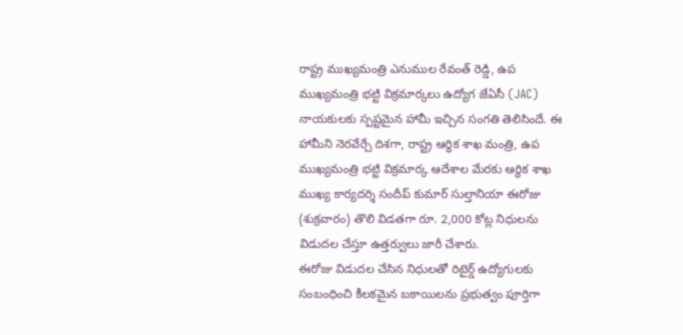రాష్ట్ర ముఖ్యమంత్రి ఎనుముల రేవంత్ రెడ్డి, ఉప ముఖ్యమంత్రి భట్టి విక్రమార్కలు ఉద్యోగ జేఏసీ (JAC) నాయకులకు స్పష్టమైన హామీ ఇచ్చిన సంగతి తెలిసిందే. ఈ హామీని నెరవేర్చే దిశగా, రాష్ట్ర ఆర్థిక శాఖ మంత్రి, ఉప ముఖ్యమంత్రి భట్టి విక్రమార్క ఆదేశాల మేరకు ఆర్థిక శాఖ ముఖ్య కార్యదర్శి సందీప్ కుమార్ సుల్తానియా ఈరోజు (శుక్రవారం) తొలి విడతగా రూ. 2,000 కోట్ల నిధులను విడుదల చేస్తూ ఉత్తర్వులు జారీ చేశారు.
ఈరోజు విడుదల చేసిన నిధులతో రిటైర్డ్ ఉద్యోగులకు సంబంధించి కీలకమైన బకాయిలను ప్రభుత్వం పూర్తిగా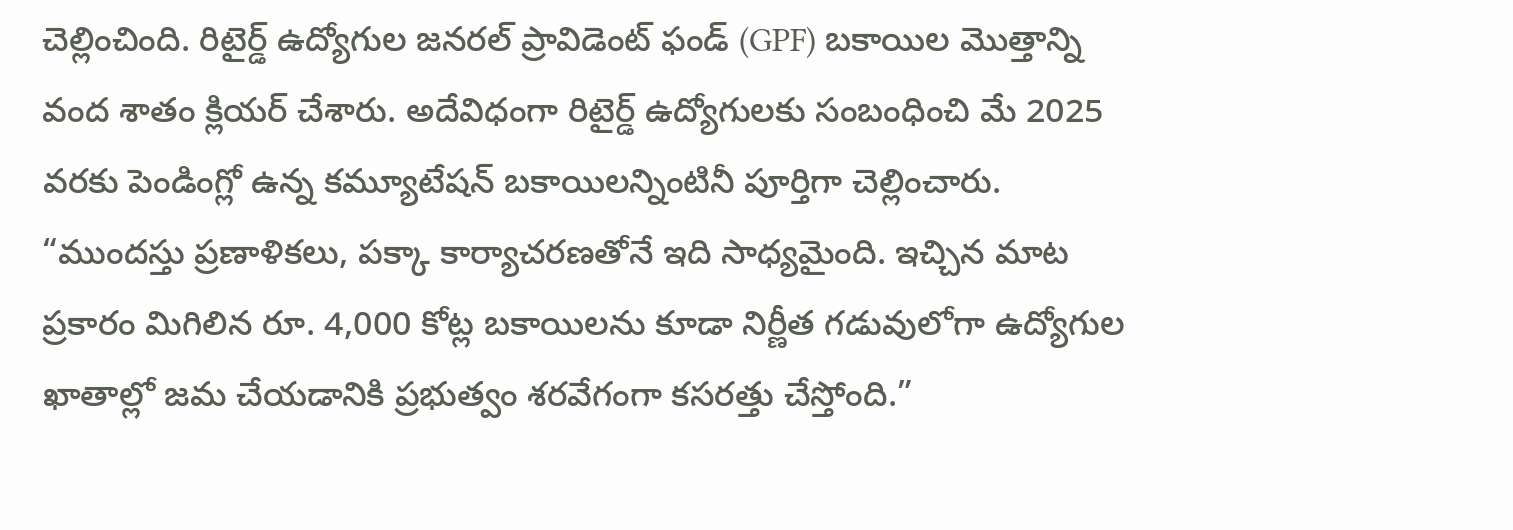చెల్లించింది. రిటైర్డ్ ఉద్యోగుల జనరల్ ప్రావిడెంట్ ఫండ్ (GPF) బకాయిల మొత్తాన్ని వంద శాతం క్లియర్ చేశారు. అదేవిధంగా రిటైర్డ్ ఉద్యోగులకు సంబంధించి మే 2025 వరకు పెండింగ్లో ఉన్న కమ్యూటేషన్ బకాయిలన్నింటినీ పూర్తిగా చెల్లించారు.
“ముందస్తు ప్రణాళికలు, పక్కా కార్యాచరణతోనే ఇది సాధ్యమైంది. ఇచ్చిన మాట ప్రకారం మిగిలిన రూ. 4,000 కోట్ల బకాయిలను కూడా నిర్ణీత గడువులోగా ఉద్యోగుల ఖాతాల్లో జమ చేయడానికి ప్రభుత్వం శరవేగంగా కసరత్తు చేస్తోంది.”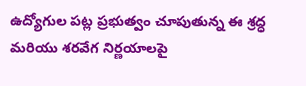ఉద్యోగుల పట్ల ప్రభుత్వం చూపుతున్న ఈ శ్రద్ధ మరియు శరవేగ నిర్ణయాలపై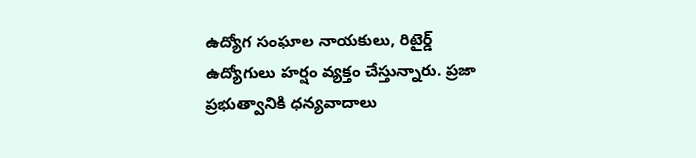ఉద్యోగ సంఘాల నాయకులు, రిటైర్డ్ ఉద్యోగులు హర్షం వ్యక్తం చేస్తున్నారు. ప్రజా ప్రభుత్వానికి ధన్యవాదాలు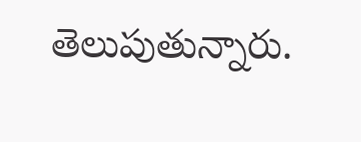తెలుపుతున్నారు.